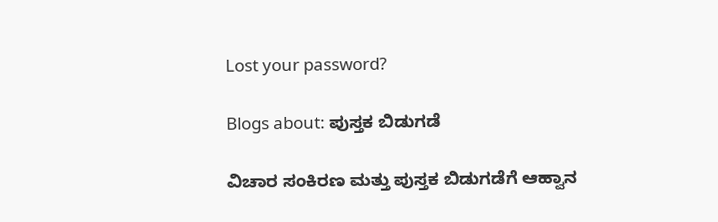Lost your password?

Blogs about: ಪುಸ್ತಕ ಬಿಡುಗಡೆ

ವಿಚಾರ ಸಂಕಿರಣ ಮತ್ತು ಪುಸ್ತಕ ಬಿಡುಗಡೆಗೆ ಆಹ್ವಾನ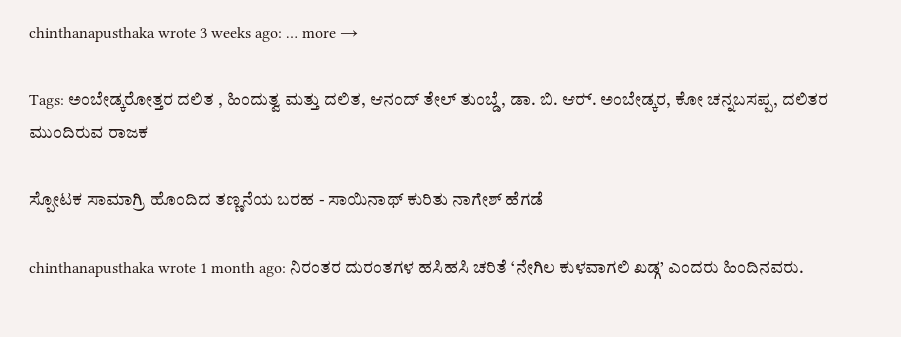chinthanapusthaka wrote 3 weeks ago: … more →

Tags: ಅಂಬೇಡ್ಕರೋತ್ತರ ದಲಿತ , ಹಿಂದುತ್ವ ಮತ್ತು ದಲಿತ, ಆನಂದ್ ತೇಲ್ ತುಂಬ್ಡೆ, ಡಾ. ಬಿ. ಆರ‍್. ಅಂಬೇಡ್ಕರ, ಕೋ ಚನ್ನಬಸಪ್ಪ, ದಲಿತರ ಮುಂದಿರುವ ರಾಜಕ

ಸ್ಪೋಟಕ ಸಾಮಾಗ್ರಿ ಹೊಂದಿದ ತಣ್ಣನೆಯ ಬರಹ - ಸಾಯಿನಾಥ್ ಕುರಿತು ನಾಗೇಶ್ ಹೆಗಡೆ

chinthanapusthaka wrote 1 month ago: ನಿರಂತರ ದುರಂತಗಳ ಹಸಿಹಸಿ ಚರಿತೆ ‘ನೇಗಿಲ ಕುಳವಾಗಲಿ ಖಡ್ಗ’ ಎಂದರು ಹಿಂದಿನವರು.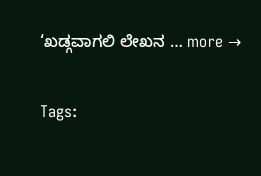‘ಖಡ್ಗವಾಗಲಿ ಲೇಖನ … more →

Tags: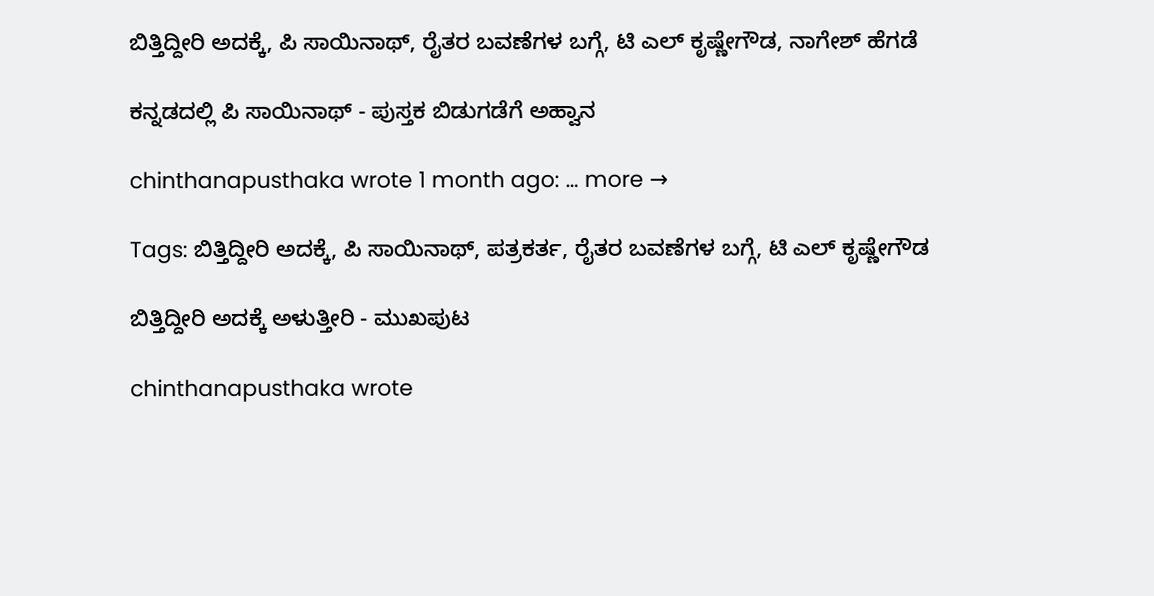ಬಿತ್ತಿದ್ದೀರಿ ಅದಕ್ಕೆ, ಪಿ ಸಾಯಿನಾಥ್, ರೈತರ ಬವಣೆಗಳ ಬಗ್ಗೆ, ಟಿ ಎಲ್ ಕೃಷ್ಣೇಗೌಡ, ನಾಗೇಶ್ ಹೆಗಡೆ

ಕನ್ನಡದಲ್ಲಿ ಪಿ ಸಾಯಿನಾಥ್ - ಪುಸ್ತಕ ಬಿಡುಗಡೆಗೆ ಅಹ್ವಾನ

chinthanapusthaka wrote 1 month ago: … more →

Tags: ಬಿತ್ತಿದ್ದೀರಿ ಅದಕ್ಕೆ, ಪಿ ಸಾಯಿನಾಥ್, ಪತ್ರಕರ್ತ, ರೈತರ ಬವಣೆಗಳ ಬಗ್ಗೆ, ಟಿ ಎಲ್ ಕೃಷ್ಣೇಗೌಡ

ಬಿತ್ತಿದ್ದೀರಿ ಅದಕ್ಕೆ ಅಳುತ್ತೀರಿ - ಮುಖಪುಟ

chinthanapusthaka wrote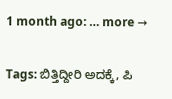1 month ago: … more →

Tags: ಬಿತ್ತಿದ್ದೀರಿ ಅದಕ್ಕೆ, ಪಿ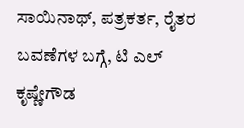ಸಾಯಿನಾಥ್, ಪತ್ರಕರ್ತ, ರೈತರ ಬವಣೆಗಳ ಬಗ್ಗೆ, ಟಿ ಎಲ್ ಕೃಷ್ಣೇಗೌಡ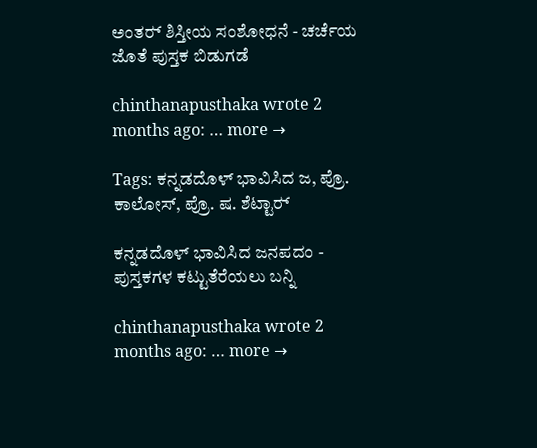ಅಂತರ‍್ ಶಿಸ್ತೀಯ ಸಂಶೋಧನೆ - ಚರ್ಚೆಯ ಜೊತೆ ಪುಸ್ತಕ ಬಿಡುಗಡೆ

chinthanapusthaka wrote 2 months ago: … more →

Tags: ಕನ್ನಡದೊಳ್ ಭಾವಿಸಿದ ಜ, ಪ್ರೊ. ಕಾಲೋಸ್, ಪ್ರೊ. ಷ. ಶೆಟ್ಟಾರ‍್

ಕನ್ನಡದೊಳ್ ಭಾವಿಸಿದ ಜನಪದಂ - ಪುಸ್ತಕಗಳ ಕಟ್ಟುತೆರೆಯಲು ಬನ್ನಿ

chinthanapusthaka wrote 2 months ago: … more →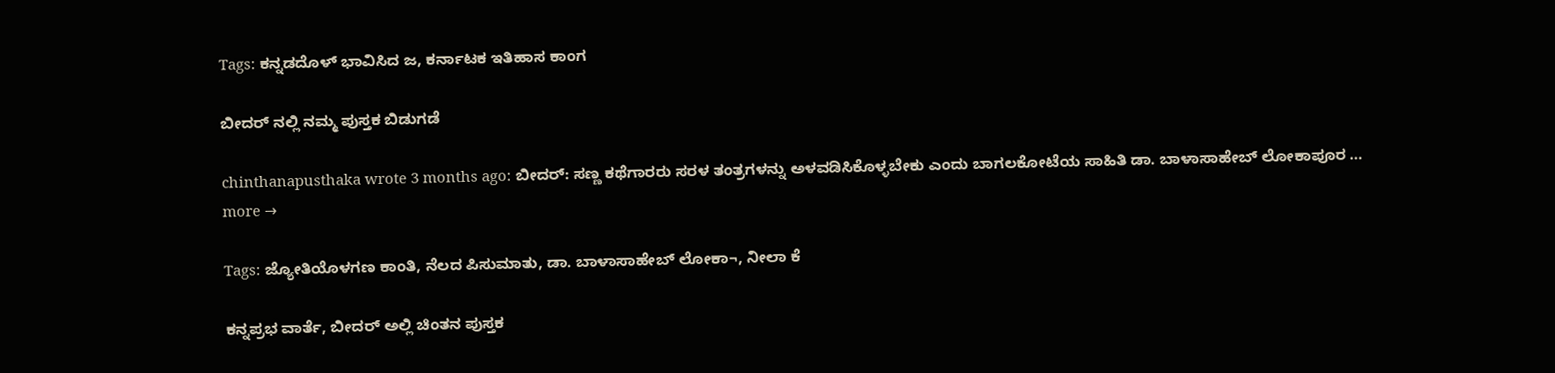Tags: ಕನ್ನಡದೊಳ್ ಭಾವಿಸಿದ ಜ, ಕರ್ನಾಟಕ ಇತಿಹಾಸ ಕಾಂಗ

ಬೀದರ‍್ ನಲ್ಲಿ ನಮ್ಮ ಪುಸ್ತಕ ಬಿಡುಗಡೆ

chinthanapusthaka wrote 3 months ago: ಬೀದರ್: ಸಣ್ಣ ಕಥೆಗಾರರು ಸರಳ ತಂತ್ರಗಳನ್ನು ಅಳವಡಿಸಿಕೊಳ್ಳಬೇಕು ಎಂದು ಬಾಗಲಕೋಟೆಯ ಸಾಹಿತಿ ಡಾ. ಬಾಳಾಸಾಹೇಬ್ ಲೋಕಾಪೂರ … more →

Tags: ಜ್ಯೋತಿಯೊಳಗಣ ಕಾಂತಿ, ನೆಲದ ಪಿಸುಮಾತು, ಡಾ. ಬಾಳಾಸಾಹೇಬ್ ಲೋಕಾ¬, ನೀಲಾ ಕೆ

ಕನ್ನಪ್ರಭ ವಾರ್ತೆ, ಬೀದರ್‌ ಅಲ್ಲಿ ಚಿಂತನ ಪುಸ್ತಕ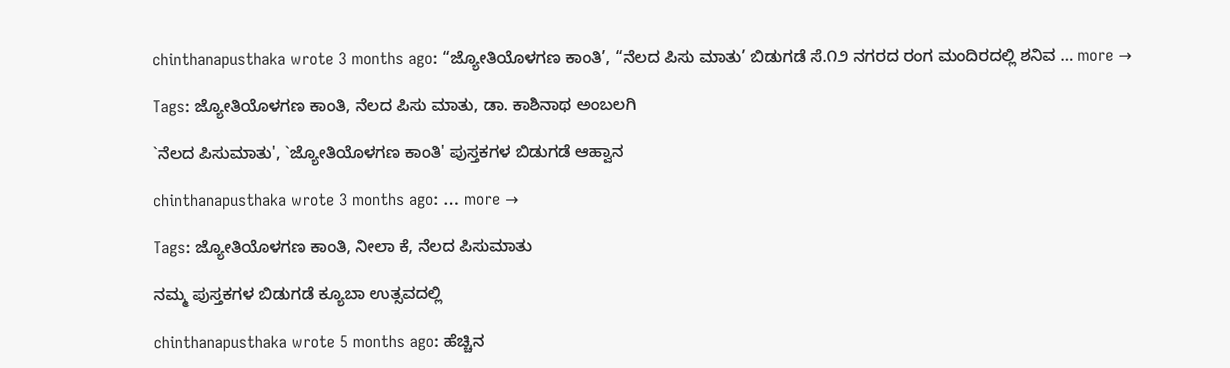chinthanapusthaka wrote 3 months ago: “ಜ್ಯೋತಿಯೊಳಗಣ ಕಾಂತಿ’, “ನೆಲದ ಪಿಸು ಮಾತು’ ಬಿಡುಗಡೆ ಸೆ.೧೨ ನಗರದ ರಂಗ ಮಂದಿರದಲ್ಲಿ ಶನಿವ … more →

Tags: ಜ್ಯೋತಿಯೊಳಗಣ ಕಾಂತಿ, ನೆಲದ ಪಿಸು ಮಾತು, ಡಾ. ಕಾಶಿನಾಥ ಅಂಬಲಗಿ

`ನೆಲದ ಪಿಸುಮಾತು', `ಜ್ಯೋತಿಯೊಳಗಣ ಕಾಂತಿ' ಪುಸ್ತಕಗಳ ಬಿಡುಗಡೆ ಆಹ್ವಾನ

chinthanapusthaka wrote 3 months ago: … more →

Tags: ಜ್ಯೋತಿಯೊಳಗಣ ಕಾಂತಿ, ನೀಲಾ ಕೆ, ನೆಲದ ಪಿಸುಮಾತು

ನಮ್ಮ ಪುಸ್ತಕಗಳ ಬಿಡುಗಡೆ ಕ್ಯೂಬಾ ಉತ್ಸವದಲ್ಲಿ

chinthanapusthaka wrote 5 months ago: ಹೆಚ್ಚಿನ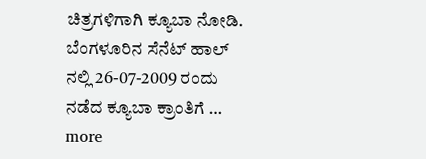ಚಿತ್ರಗಳಿಗಾಗಿ ಕ್ಯೂಬಾ ನೋಡಿ. ಬೆಂಗಳೂರಿನ ಸೆನೆಟ್ ಹಾಲ್ ನಲ್ಲಿ 26-07-2009 ರಂದು ನಡೆದ ಕ್ಯೂಬಾ ಕ್ರಾಂತಿಗೆ … more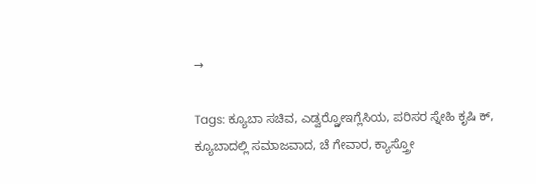→

Tags: ಕ್ಯೂಬಾ ಸಚಿವ, ಎಡ್ವರ್ರ್ಡೋಇಗ್ಲೆಸಿಯ, ಪರಿಸರ ಸ್ನೇಹಿ ಕೃಷಿ ಕ್, ಕ್ಯೂಬಾದಲ್ಲಿ ಸಮಾಜವಾದ, ಚೆ ಗೇವಾರ, ಕ್ಯಾಸ್ತ್ರೋ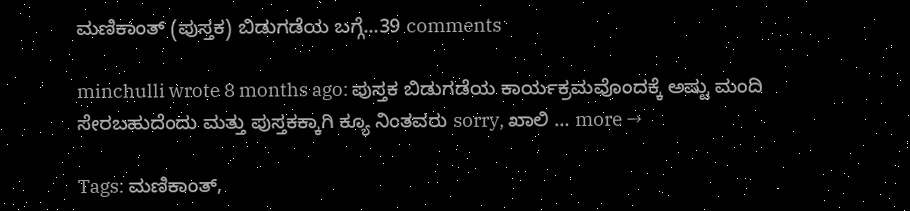ಮಣಿಕಾಂತ್ (ಪುಸ್ತಕ) ಬಿಡುಗಡೆಯ ಬಗ್ಗೆ...39 comments

minchulli wrote 8 months ago: ಪುಸ್ತಕ ಬಿಡುಗಡೆಯ ಕಾರ್ಯಕ್ರಮವೊಂದಕ್ಕೆ ಅಷ್ಟು ಮಂದಿ ಸೇರಬಹುದೆಂದು ಮತ್ತು ಪುಸ್ತಕಕ್ಕಾಗಿ ಕ್ಯೂ ನಿಂತವರು sorry, ಖಾಲಿ … more →

Tags: ಮಣಿಕಾಂತ್,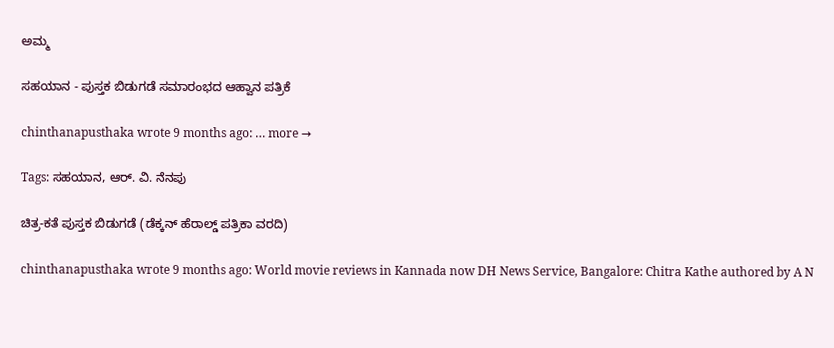ಅಮ್ಮ

ಸಹಯಾನ - ಪುಸ್ತಕ ಬಿಡುಗಡೆ ಸಮಾರಂಭದ ಆಹ್ವಾನ ಪತ್ರಿಕೆ

chinthanapusthaka wrote 9 months ago: … more →

Tags: ಸಹಯಾನ, ಆರ್. ವಿ. ನೆನಪು

ಚಿತ್ರ-ಕತೆ ಪುಸ್ತಕ ಬಿಡುಗಡೆ (ಡೆಕ್ಕನ್ ಹೆರಾಲ್ಡ್ ಪತ್ರಿಕಾ ವರದಿ)

chinthanapusthaka wrote 9 months ago: World movie reviews in Kannada now DH News Service, Bangalore: Chitra Kathe authored by A N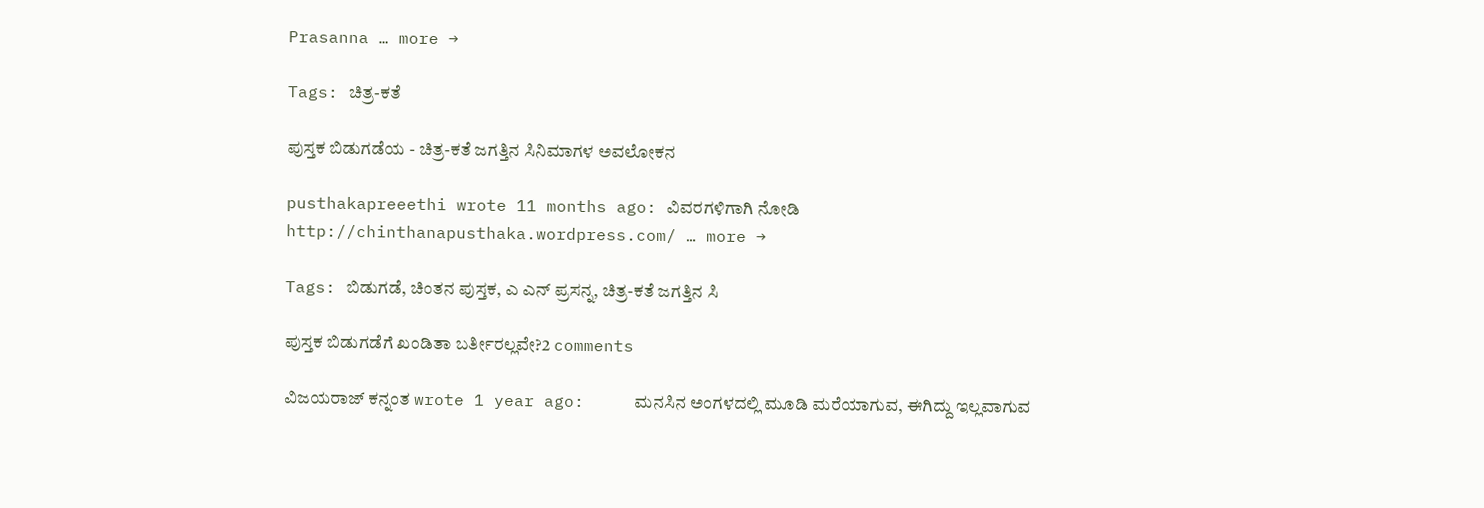Prasanna … more →

Tags: ಚಿತ್ರ-ಕತೆ

ಪುಸ್ತಕ ಬಿಡುಗಡೆಯ - ಚಿತ್ರ-ಕತೆ ಜಗತ್ತಿನ ಸಿನಿಮಾಗಳ ಅವಲೋಕನ

pusthakapreeethi wrote 11 months ago: ವಿವರಗಳಿಗಾಗಿ ನೋಡಿ http://chinthanapusthaka.wordpress.com/ … more →

Tags: ಬಿಡುಗಡೆ, ಚಿಂತನ ಪುಸ್ತಕ, ಎ ಎನ್ ಪ್ರಸನ್ನ, ಚಿತ್ರ-ಕತೆ ಜಗತ್ತಿನ ಸಿ

ಪುಸ್ತಕ ಬಿಡುಗಡೆಗೆ ಖಂಡಿತಾ ಬರ್ತೀರಲ್ಲವೇ?2 comments

ವಿಜಯರಾಜ್ ಕನ್ನಂತ wrote 1 year ago:     ಮನಸಿನ ಅಂಗಳದಲ್ಲಿ ಮೂಡಿ ಮರೆಯಾಗುವ, ಈಗಿದ್ದು ಇಲ್ಲವಾಗುವ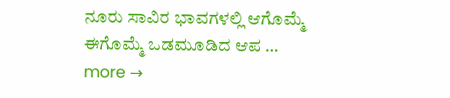ನೂರು ಸಾವಿರ ಭಾವಗಳಲ್ಲಿ ಆಗೊಮ್ಮೆ ಈಗೊಮ್ಮೆ ಒಡಮೂಡಿದ ಆಪ … more →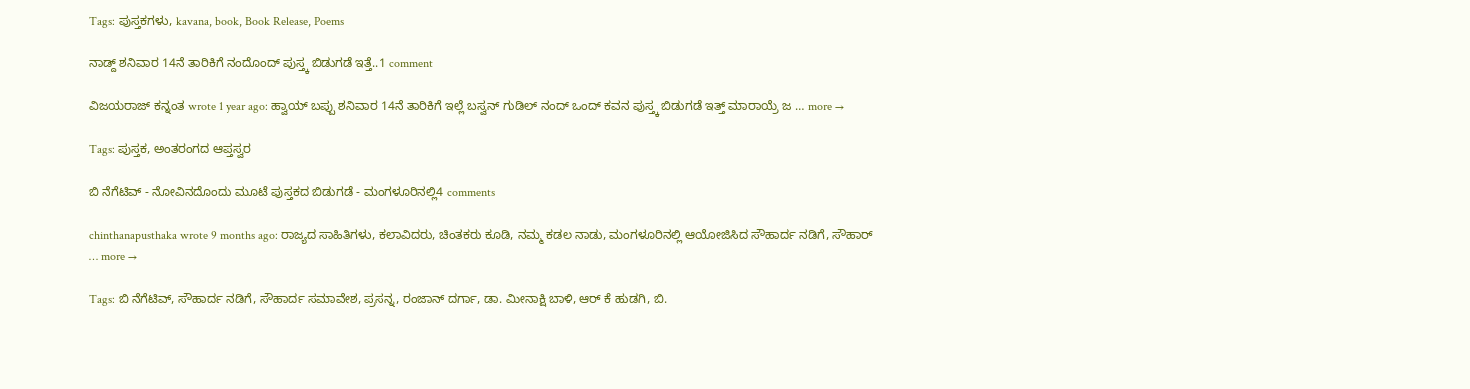Tags: ಪುಸ್ತಕಗಳು, kavana, book, Book Release, Poems

ನಾಡ್ದ್ ಶನಿವಾರ 14ನೆ ತಾರಿಕಿಗೆ ನಂದೊಂದ್ ಪುಸ್ತ್ಕ ಬಿಡುಗಡೆ ಇತ್ತೆ..1 comment

ವಿಜಯರಾಜ್ ಕನ್ನಂತ wrote 1 year ago: ಹ್ವಾಯ್ ಬಪ್ಪು ಶನಿವಾರ 14ನೆ ತಾರಿಕಿಗೆ ಇಲ್ಲೆ ಬಸ್ವನ್ ಗುಡಿಲ್ ನಂದ್ ಒಂದ್ ಕವನ ಪುಸ್ತ್ಕ ಬಿಡುಗಡೆ ಇತ್ತ್ ಮಾರಾಯ್ರೆ ಜ … more →

Tags: ಪುಸ್ತಕ, ಅಂತರಂಗದ ಆಪ್ತಸ್ವರ

ಬಿ ನೆಗೆಟಿವ್ - ನೋವಿನದೊಂದು ಮೂಟೆ ಪುಸ್ತಕದ ಬಿಡುಗಡೆ - ಮಂಗಳೂರಿನಲ್ಲಿ4 comments

chinthanapusthaka wrote 9 months ago: ರಾಜ್ಯದ ಸಾಹಿತಿಗಳು, ಕಲಾವಿದರು, ಚಿಂತಕರು ಕೂಡಿ, ನಮ್ಮ ಕಡಲ ನಾಡು, ಮಂಗಳೂರಿನಲ್ಲಿ ಆಯೋಜಿಸಿದ ಸೌಹಾರ್ದ ನಡಿಗೆ, ಸೌಹಾರ್ … more →

Tags: ಬಿ ನೆಗೆಟಿವ್, ಸೌಹಾರ್ದ ನಡಿಗೆ, ಸೌಹಾರ್ದ ಸಮಾವೇಶ, ಪ್ರಸನ್ನ, ರಂಜಾನ್ ದರ್ಗಾ, ಡಾ. ಮೀನಾಕ್ಷಿ ಬಾಳಿ, ಆರ್ ಕೆ ಹುಡಗಿ, ಬಿ.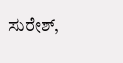ಸುರೇಶ್,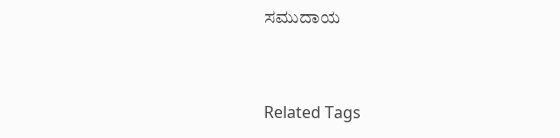ಸಮುದಾಯ


Related Tags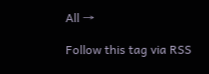All →

Follow this tag via RSS